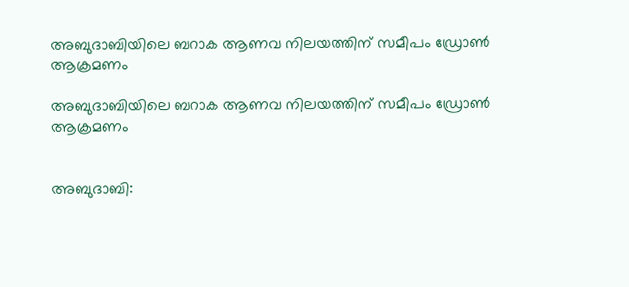അബുദാബിയിലെ ബറാക ആണവ നിലയത്തിന് സമീപം ഡ്രോണ്‍ ആക്രമണം

അബുദാബിയിലെ ബറാക ആണവ നിലയത്തിന് സമീപം ഡ്രോണ്‍ ആക്രമണം


അബുദാബി: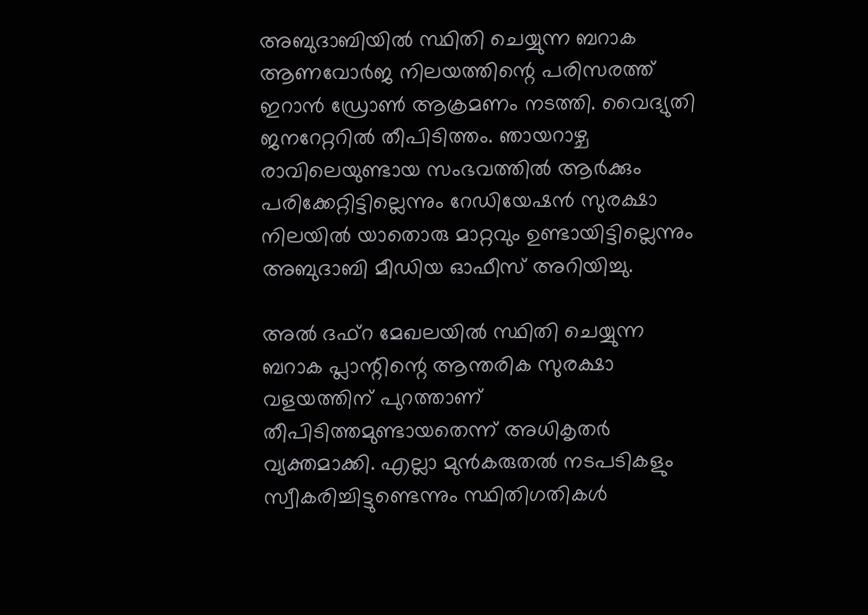അബുദാബിയില്‍ സ്ഥിതി ചെയ്യുന്ന ബറാക ആണവോര്‍ജ നിലയത്തിന്റെ പരിസരത്ത് ഇറാന്‍ ഡ്രോണ്‍ ആക്രമണം നടത്തി. വൈദ്യുതി ജനറേറ്ററില്‍ തീപിടിത്തം. ഞായറാഴ്ച രാവിലെയുണ്ടായ സംഭവത്തില്‍ ആര്‍ക്കും പരിക്കേറ്റിട്ടില്ലെന്നും റേഡിയേഷന്‍ സുരക്ഷാ നിലയില്‍ യാതൊരു മാറ്റവും ഉണ്ടായിട്ടില്ലെന്നും അബുദാബി മീഡിയ ഓഫീസ് അറിയിച്ചു.

അല്‍ ദഫ്‌റ മേഖലയില്‍ സ്ഥിതി ചെയ്യുന്ന ബറാക പ്ലാന്റിന്റെ ആന്തരിക സുരക്ഷാ വളയത്തിന് പുറത്താണ് തീപിടിത്തമുണ്ടായതെന്ന് അധികൃതര്‍ വ്യക്തമാക്കി. എല്ലാ മുന്‍കരുതല്‍ നടപടികളും സ്വീകരിച്ചിട്ടുണ്ടെന്നും സ്ഥിതിഗതികള്‍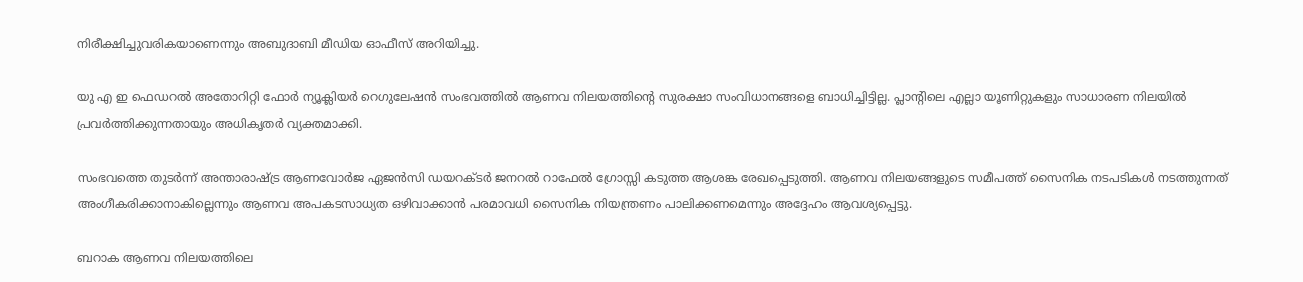നിരീക്ഷിച്ചുവരികയാണെന്നും അബുദാബി മീഡിയ ഓഫീസ് അറിയിച്ചു.

യു എ ഇ ഫെഡറല്‍ അതോറിറ്റി ഫോര്‍ ന്യൂക്ലിയര്‍ റെഗുലേഷന്‍ സംഭവത്തില്‍ ആണവ നിലയത്തിന്റെ സുരക്ഷാ സംവിധാനങ്ങളെ ബാധിച്ചിട്ടില്ല. പ്ലാന്റിലെ എല്ലാ യൂണിറ്റുകളും സാധാരണ നിലയില്‍ പ്രവര്‍ത്തിക്കുന്നതായും അധികൃതര്‍ വ്യക്തമാക്കി.

സംഭവത്തെ തുടര്‍ന്ന് അന്താരാഷ്ട്ര ആണവോര്‍ജ ഏജന്‍സി ഡയറക്ടര്‍ ജനറല്‍ റാഫേല്‍ ഗ്രോസ്സി കടുത്ത ആശങ്ക രേഖപ്പെടുത്തി. ആണവ നിലയങ്ങളുടെ സമീപത്ത് സൈനിക നടപടികള്‍ നടത്തുന്നത് അംഗീകരിക്കാനാകില്ലെന്നും ആണവ അപകടസാധ്യത ഒഴിവാക്കാന്‍ പരമാവധി സൈനിക നിയന്ത്രണം പാലിക്കണമെന്നും അദ്ദേഹം ആവശ്യപ്പെട്ടു.

ബറാക ആണവ നിലയത്തിലെ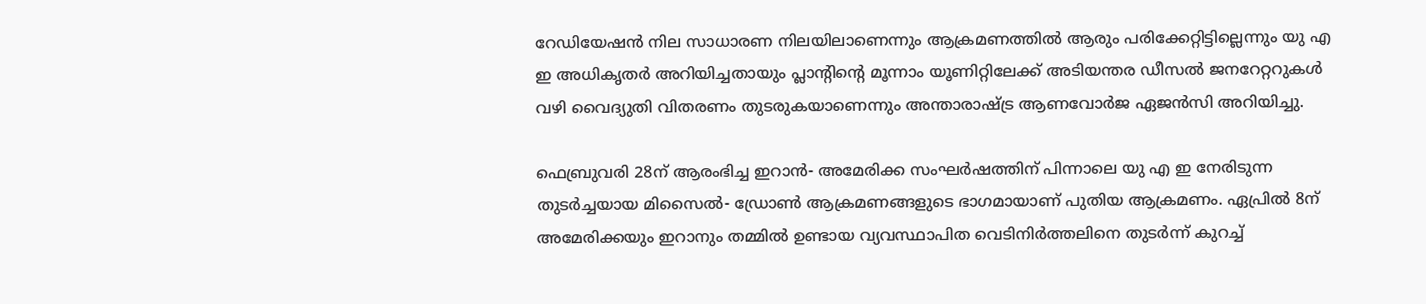റേഡിയേഷന്‍ നില സാധാരണ നിലയിലാണെന്നും ആക്രമണത്തില്‍ ആരും പരിക്കേറ്റിട്ടില്ലെന്നും യു എ ഇ അധികൃതര്‍ അറിയിച്ചതായും പ്ലാന്റിന്റെ മൂന്നാം യൂണിറ്റിലേക്ക് അടിയന്തര ഡീസല്‍ ജനറേറ്ററുകള്‍ വഴി വൈദ്യുതി വിതരണം തുടരുകയാണെന്നും അന്താരാഷ്ട്ര ആണവോര്‍ജ ഏജന്‍സി അറിയിച്ചു.

ഫെബ്രുവരി 28ന് ആരംഭിച്ച ഇറാന്‍- അമേരിക്ക സംഘര്‍ഷത്തിന് പിന്നാലെ യു എ ഇ നേരിടുന്ന തുടര്‍ച്ചയായ മിസൈല്‍- ഡ്രോണ്‍ ആക്രമണങ്ങളുടെ ഭാഗമായാണ് പുതിയ ആക്രമണം. ഏപ്രില്‍ 8ന് അമേരിക്കയും ഇറാനും തമ്മില്‍ ഉണ്ടായ വ്യവസ്ഥാപിത വെടിനിര്‍ത്തലിനെ തുടര്‍ന്ന് കുറച്ച്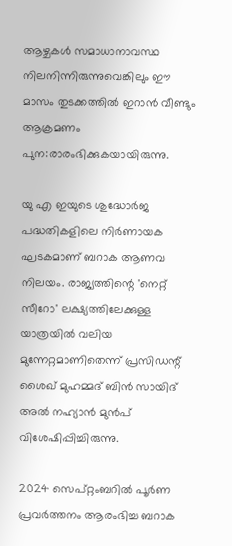ആഴ്ചകള്‍ സമാധാനാവസ്ഥ നിലനിന്നിരുന്നുവെങ്കിലും ഈ മാസം തുടക്കത്തില്‍ ഇറാന്‍ വീണ്ടും ആക്രമണം പുന:രാരംഭിക്കുകയായിരുന്നു.

യു എ ഇയുടെ ശുദ്ധോര്‍ജ പദ്ധതികളിലെ നിര്‍ണായക ഘടകമാണ് ബറാക ആണവ നിലയം. രാജ്യത്തിന്റെ 'നെറ്റ് സീറോ' ലക്ഷ്യത്തിലേക്കുള്ള യാത്രയില്‍ വലിയ മുന്നേറ്റമാണിതെന്ന് പ്രസിഡന്റ് ശൈഖ് മുഹമ്മദ് ബിന്‍ സായിദ് അല്‍ നഹ്യാന്‍ മുന്‍പ് വിശേഷിപ്പിച്ചിരുന്നു.

2024 സെപ്റ്റംബറില്‍ പൂര്‍ണ പ്രവര്‍ത്തനം ആരംഭിച്ച ബറാക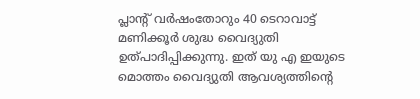പ്ലാന്റ് വര്‍ഷംതോറും 40 ടെറാവാട്ട് മണിക്കൂര്‍ ശുദ്ധ വൈദ്യുതി ഉത്പാദിപ്പിക്കുന്നു. ഇത് യു എ ഇയുടെ മൊത്തം വൈദ്യുതി ആവശ്യത്തിന്റെ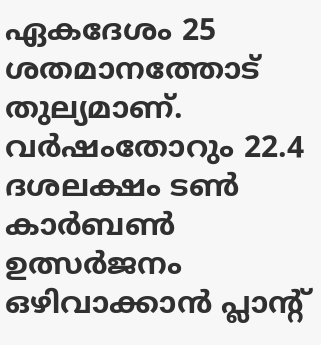ഏകദേശം 25 ശതമാനത്തോട് തുല്യമാണ്. വര്‍ഷംതോറും 22.4 ദശലക്ഷം ടണ്‍ കാര്‍ബണ്‍ ഉത്സര്‍ജനം ഒഴിവാക്കാന്‍ പ്ലാന്റ്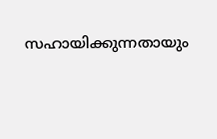സഹായിക്കുന്നതായും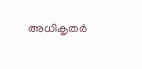അധികൃതര്‍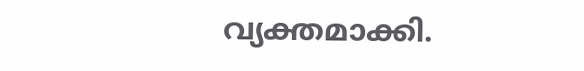വ്യക്തമാക്കി.